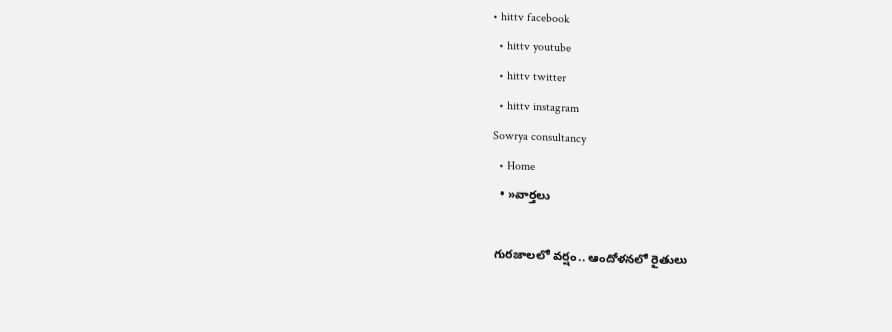• hittv facebook
  • hittv youtube
  • hittv twitter
  • hittv instagram
Sowrya consultancy
  • Home
  • »వార్తలు

గురజాలలో వర్షం.. ఆందోళనలో రైతులు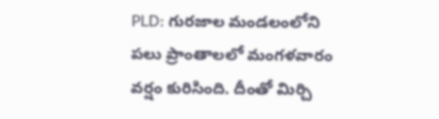PLD: గురజాల మండలంలోని పలు ప్రాంతాలలో మంగళవారం వర్షం కురిసింది. దీంతో మిర్చి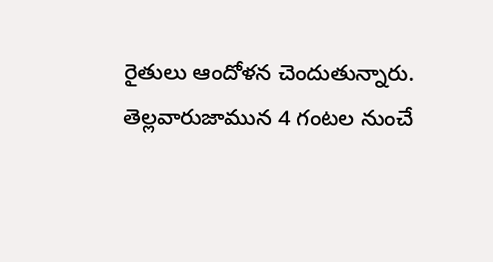రైతులు ఆందోళన చెందుతున్నారు. తెల్లవారుజామున 4 గంటల నుంచే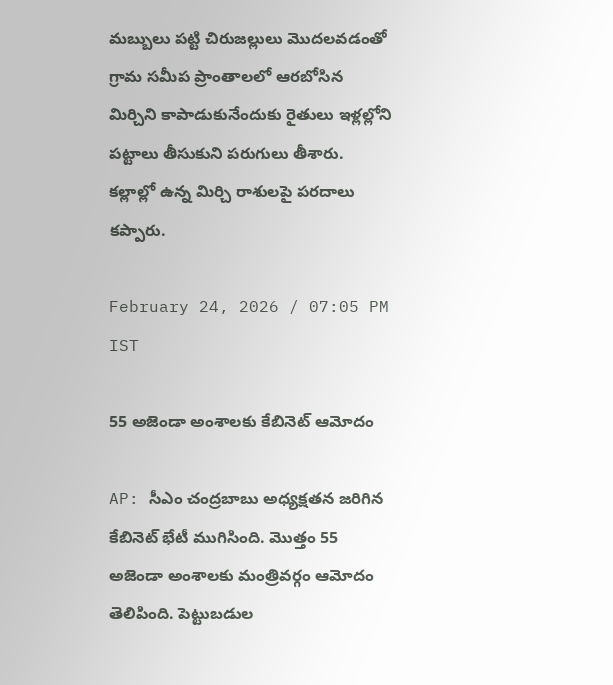మబ్బులు పట్టి చిరుజల్లులు మొదలవడంతో గ్రామ సమీప ప్రాంతాలలో ఆరబోసిన మిర్చిని కాపాడుకునేందుకు రైతులు ఇళ్లల్లోని పట్టాలు తీసుకుని పరుగులు తీశారు. కల్లాల్లో ఉన్న మిర్చి రాశులపై పరదాలు కప్పారు.

February 24, 2026 / 07:05 PM IST

55 అజెండా అంశాలకు కేబినెట్ ఆమోదం

AP: సీఎం చంద్రబాబు అధ్యక్షతన జరిగిన కేబినెట్ భేటీ ముగిసింది. మొత్తం 55 అజెండా అంశాలకు మంత్రివర్గం ఆమోదం తెలిపింది. పెట్టుబడుల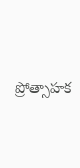ప్రోత్సాహక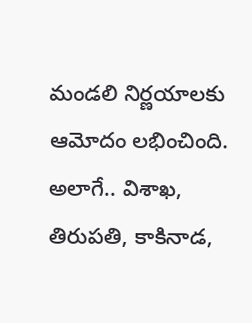మండలి నిర్ణయాలకు ఆమోదం లభించింది. అలాగే.. విశాఖ, తిరుపతి, కాకినాడ,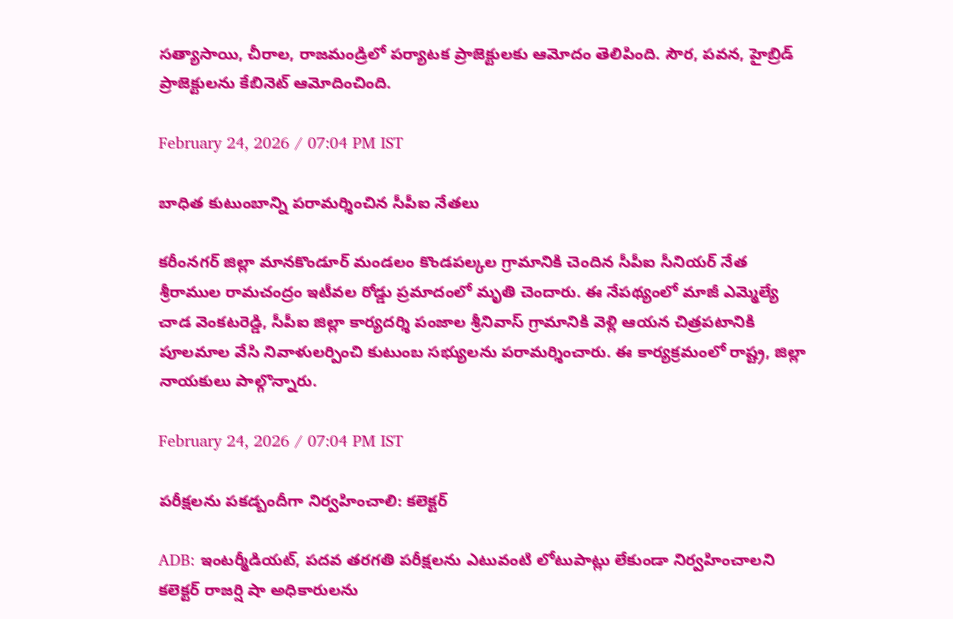సత్యాసాయి, చీరాల, రాజమండ్రిలో పర్యాటక ప్రాజెక్టులకు ఆమోదం తెలిపింది. సౌర, పవన, హైబ్రిడ్ ప్రాజెక్టులను కేబినెట్ ఆమోదించింది.

February 24, 2026 / 07:04 PM IST

బాధిత కుటుంబాన్ని పరామర్శించిన సీపీఐ నేతలు

కరీంనగర్ జిల్లా మానకొండూర్ మండలం కొండపల్కల గ్రామానికి చెందిన సీపీఐ సీనియర్ నేత శ్రీరాముల రామచంద్రం ఇటీవల రోడ్డు ప్రమాదంలో మృతి చెందారు. ఈ నేపథ్యంలో మాజీ ఎమ్మెల్యే చాడ వెంకటరెడ్డి, సీపీఐ జిల్లా కార్యదర్శి పంజాల శ్రీనివాస్ గ్రామానికి వెళ్లి ఆయన చిత్రపటానికి పూలమాల వేసి నివాళులర్పించి కుటుంబ సభ్యులను పరామర్శించారు. ఈ కార్యక్రమంలో రాష్ట్ర, జిల్లా నాయకులు పాల్గొన్నారు.

February 24, 2026 / 07:04 PM IST

పరీక్షలను పకడ్బందీగా నిర్వహించాలి: కలెక్టర్

ADB: ఇంటర్మీడియట్, పదవ తరగతి పరీక్షలను ఎటువంటి లోటుపాట్లు లేకుండా నిర్వహించాలని కలెక్టర్ రాజర్షి షా అధికారులను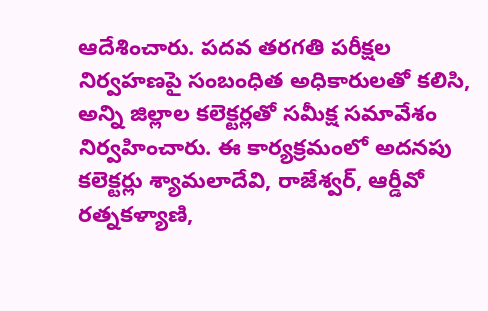ఆదేశించారు. పదవ తరగతి పరీక్షల నిర్వహణపై సంబంధిత అధికారులతో కలిసి, అన్ని జిల్లాల కలెక్టర్లతో సమీక్ష సమావేశం నిర్వహించారు. ఈ కార్యక్రమంలో అదనపు కలెక్టర్లు శ్యామలాదేవి, రాజేశ్వర్, ఆర్డీవో రత్నకళ్యాణి,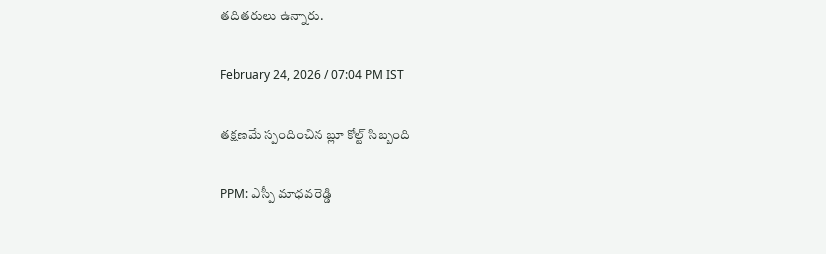తదితరులు ఉన్నారు.

February 24, 2026 / 07:04 PM IST

తక్షణమే స్పందించిన బ్లూ కోల్ట్ సిబ్బంది

PPM: ఎస్పీ మాధవరెడ్డి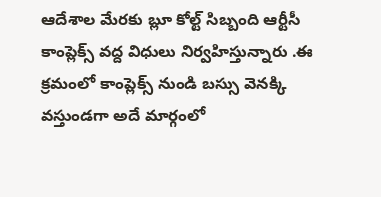ఆదేశాల మేరకు బ్లూ కోల్ట్ సిబ్బంది ఆర్టీసీ కాంప్లెక్స్ వద్ద విధులు నిర్వహిస్తున్నారు .ఈ క్రమంలో కాంప్లెక్స్ నుండి బస్సు వెనక్కి వస్తుండగా అదే మార్గంలో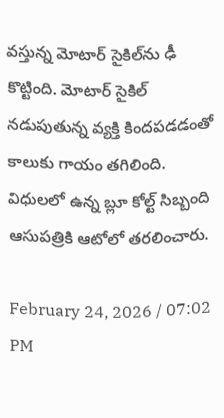వస్తున్న మోటార్ సైకిల్‌ను ఢీ కొట్టింది. మోటార్ సైకిల్ నడుపుతున్న వ్యక్తి కిందపడడంతో కాలుకు గాయం తగిలింది. విధులలో ఉన్న బ్లూ కోల్ట్ సిబ్బంది ఆసుపత్రికి ఆటోలో తరలించారు.

February 24, 2026 / 07:02 PM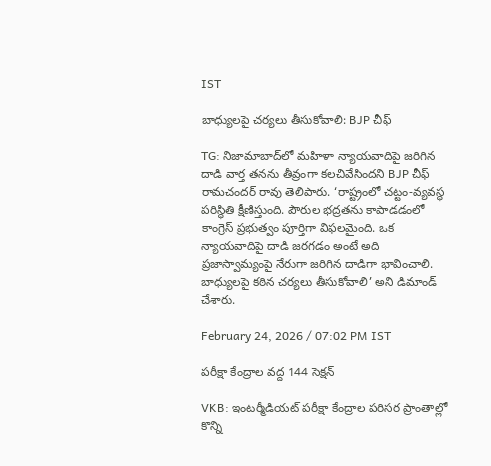IST

బాధ్యులపై చర్యలు తీసుకోవాలి: BJP చీఫ్

TG: నిజామాబాద్‌లో మహిళా న్యాయవాదిపై జరిగిన దాడి వార్త తనను తీవ్రంగా కలచివేసిందని BJP చీఫ్ రామచందర్ రావు తెలిపారు. ‘రాష్ట్రంలో చట్టం-వ్యవస్థ పరిస్థితి క్షీణిస్తుంది. పౌరుల భద్రతను కాపాడడంలో కాంగ్రెస్ ప్రభుత్వం పూర్తిగా విఫలమైంది. ఒక న్యాయవాదిపై దాడి జరగడం అంటే అది ప్రజాస్వామ్యంపై నేరుగా జరిగిన దాడిగా భావించాలి. బాధ్యులపై కఠిన చర్యలు తీసుకోవాలి’ అని డిమాండ్ చేశారు.

February 24, 2026 / 07:02 PM IST

పరీక్షా కేంద్రాల వద్ద 144 సెక్షన్

VKB: ఇంటర్మీడియట్ పరీక్షా కేంద్రాల పరిసర ప్రాంతాల్లో కొన్ని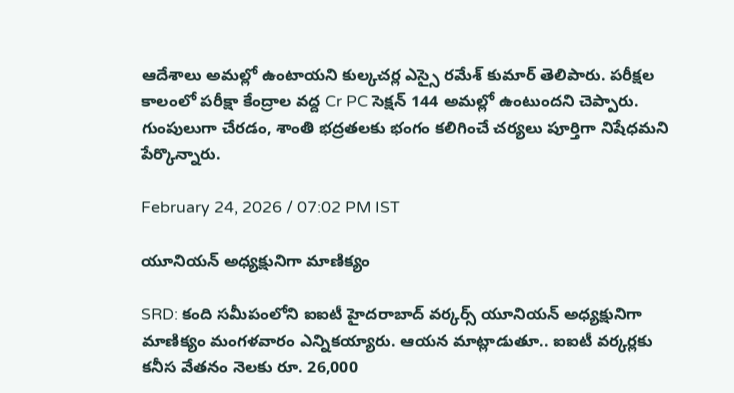ఆదేశాలు అమల్లో ఉంటాయని కుల్కచర్ల ఎస్సై రమేశ్ కుమార్ తెలిపారు. పరీక్షల కాలంలో పరీక్షా కేంద్రాల వద్ద Cr PC సెక్షన్ 144 అమల్లో ఉంటుందని చెప్పారు. గుంపులుగా చేరడం, శాంతి భద్రతలకు భంగం కలిగించే చర్యలు పూర్తిగా నిషేధమని పేర్కొన్నారు.

February 24, 2026 / 07:02 PM IST

యూనియన్ అధ్యక్షునిగా మాణిక్యం

SRD: కంది సమీపంలోని ఐఐటీ హైదరాబాద్ వర్కర్స్ యూనియన్ అధ్యక్షునిగా మాణిక్యం మంగళవారం ఎన్నికయ్యారు. ఆయన మాట్లాడుతూ.. ఐఐటీ వర్కర్లకు కనీస వేతనం నెలకు రూ. 26,000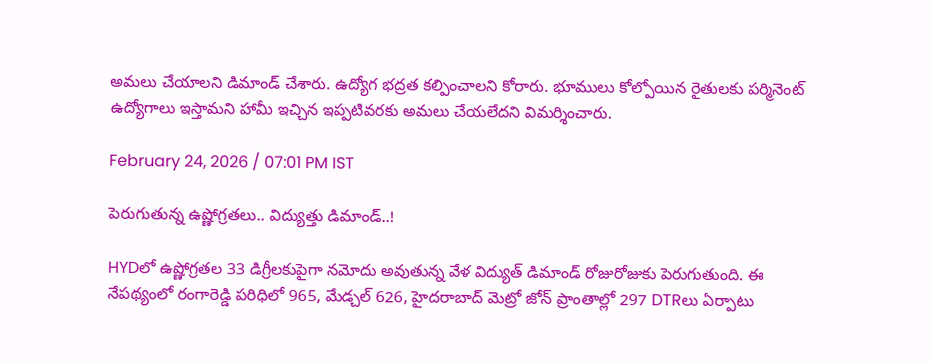అమలు చేయాలని డిమాండ్ చేశారు. ఉద్యోగ భద్రత కల్పించాలని కోరారు. భూములు కోల్పోయిన రైతులకు పర్మినెంట్ ఉద్యోగాలు ఇస్తామని హామీ ఇచ్చిన ఇప్పటివరకు అమలు చేయలేదని విమర్శించారు.

February 24, 2026 / 07:01 PM IST

పెరుగుతున్న ఉష్ణోగ్రతలు.. విద్యుత్తు డిమాండ్..!

HYDలో ఉష్ణోగ్రతల 33 డిగ్రీలకుపైగా నమోదు అవుతున్న వేళ విద్యుత్ డిమాండ్ రోజురోజుకు పెరుగుతుంది. ఈ నేపథ్యంలో రంగారెడ్డి పరిధిలో 965, మేడ్చల్ 626, హైదరాబాద్ మెట్రో జోన్ ప్రాంతాల్లో 297 DTRలు ఏర్పాటు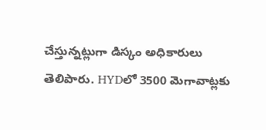చేస్తున్నట్లుగా డిస్కం అధికారులు తెలిపారు. HYDలో 3500 మెగావాట్లకు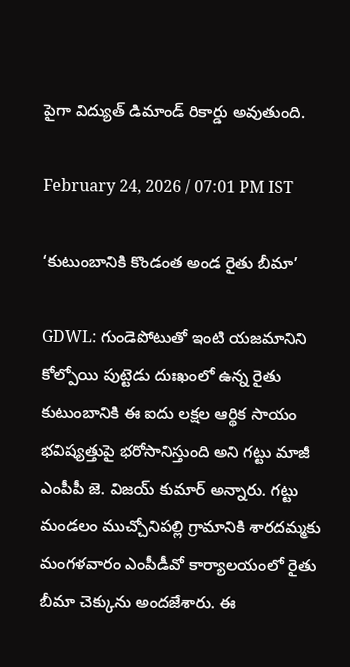పైగా విద్యుత్ డిమాండ్ రికార్డు అవుతుంది.

February 24, 2026 / 07:01 PM IST

‘కుటుంబానికి కొండంత అండ రైతు బీమా’

GDWL: గుండెపోటుతో ఇంటి యజమానిని కోల్పోయి పుట్టెడు దుఃఖంలో ఉన్న రైతు కుటుంబానికి ఈ ఐదు లక్షల ఆర్థిక సాయం భవిష్యత్తుపై భరోసానిస్తుంది అని గట్టు మాజీ ఎంపీపీ జె. విజయ్ కుమార్ అన్నారు. గట్టు మండలం ముచ్చోనిపల్లి గ్రామానికి శారదమ్మకు మంగళవారం ఎంపీడీవో కార్యాలయంలో రైతు బీమా చెక్కును అందజేశారు. ఈ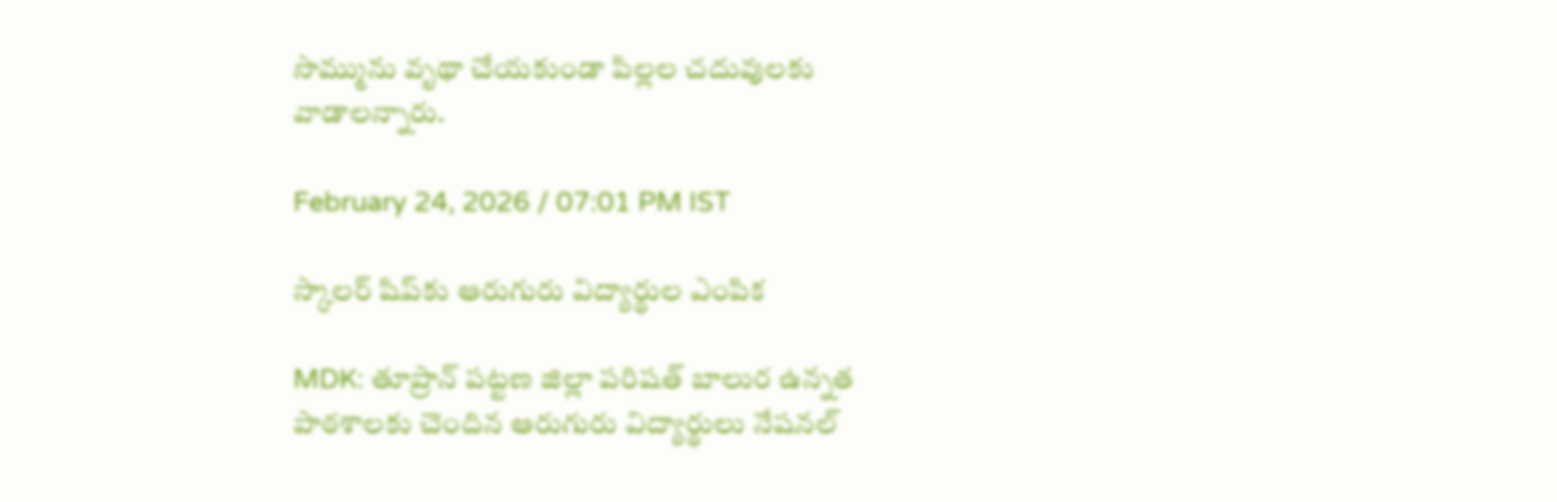సొమ్మును వృథా చేయకుండా పిల్లల చదువులకు వాడాలన్నారు.

February 24, 2026 / 07:01 PM IST

స్కాలర్ షిప్‌కు ఆరుగురు విద్యార్థుల ఎంపిక

MDK: తూప్రాన్ పట్టణ జిల్లా పరిషత్ బాలుర ఉన్నత పాఠశాలకు చెందిన ఆరుగురు విద్యార్థులు నేషనల్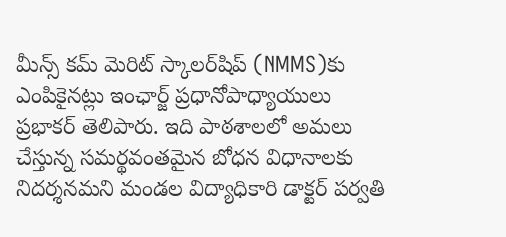మీన్స్ కమ్ మెరిట్ స్కాలర్‌షిప్ (NMMS)కు ఎంపికైనట్లు ఇంఛార్జ్ ప్రధానోపాధ్యాయులు ప్రభాకర్ తెలిపారు. ఇది పాఠశాలలో అమలు చేస్తున్న సమర్థవంతమైన బోధన విధానాలకు నిదర్శనమని మండల విద్యాధికారి డాక్టర్ పర్వతి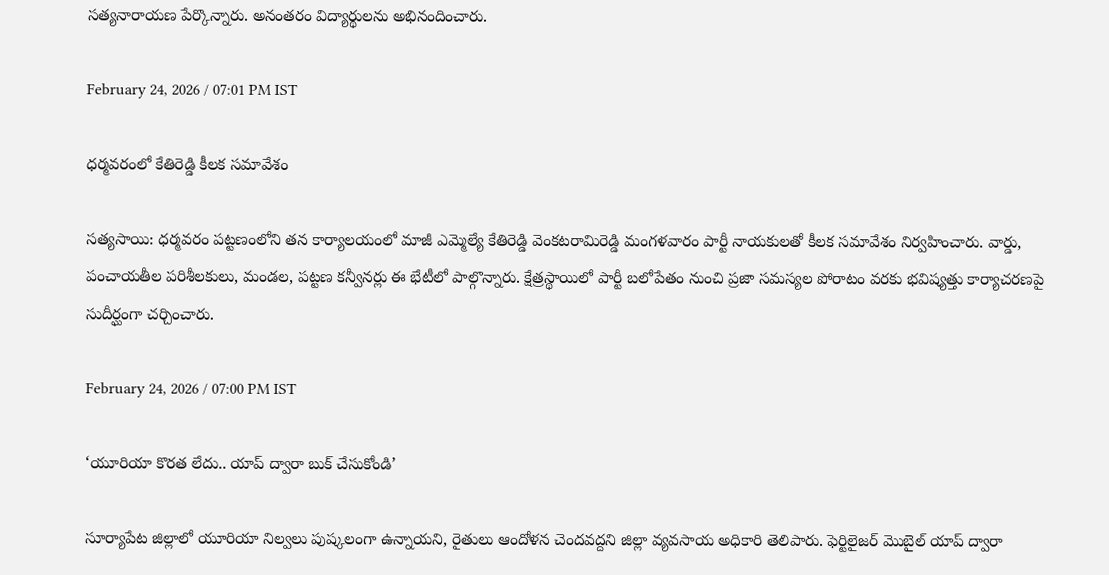సత్యనారాయణ పేర్కొన్నారు. అనంతరం విద్యార్థులను అభినందించారు.

February 24, 2026 / 07:01 PM IST

ధర్మవరంలో కేతిరెడ్డి కీలక సమావేశం

సత్యసాయి: ధర్మవరం పట్టణంలోని తన కార్యాలయంలో మాజీ ఎమ్మెల్యే కేతిరెడ్డి వెంకటరామిరెడ్డి మంగళవారం పార్టీ నాయకులతో కీలక సమావేశం నిర్వహించారు. వార్డు, పంచాయతీల పరిశీలకులు, మండల, పట్టణ కన్వీనర్లు ఈ భేటీలో పాల్గొన్నారు. క్షేత్రస్థాయిలో పార్టీ బలోపేతం నుంచి ప్రజా సమస్యల పోరాటం వరకు భవిష్యత్తు కార్యాచరణపై సుదీర్ఘంగా చర్చించారు.

February 24, 2026 / 07:00 PM IST

‘యూరియా కొరత లేదు.. యాప్ ద్వారా బుక్ చేసుకోండి’

సూర్యాపేట జిల్లాలో యూరియా నిల్వలు పుష్కలంగా ఉన్నాయని, రైతులు ఆందోళన చెందవద్దని జిల్లా వ్యవసాయ అధికారి తెలిపారు. ఫెర్టిలైజర్ మొబైల్ యాప్ ద్వారా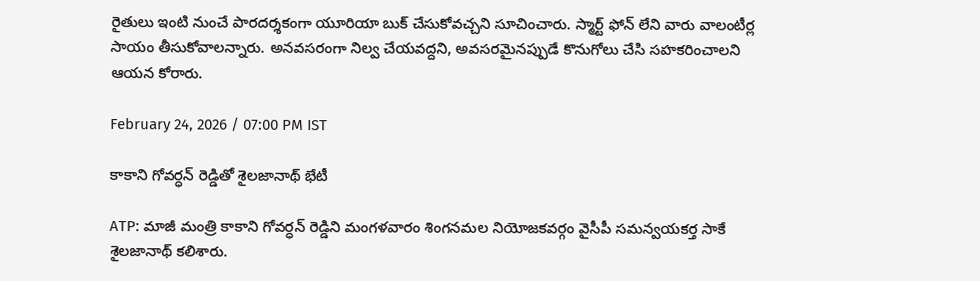రైతులు ఇంటి నుంచే పారదర్శకంగా యూరియా బుక్ చేసుకోవచ్చని సూచించారు. స్మార్ట్ ఫోన్ లేని వారు వాలంటీర్ల సాయం తీసుకోవాలన్నారు. అనవసరంగా నిల్వ చేయవద్దని, అవసరమైనప్పుడే కొనుగోలు చేసి సహకరించాలని ఆయన కోరారు.

February 24, 2026 / 07:00 PM IST

కాకాని గోవర్ధన్ రెడ్డితో శైలజానాథ్ భేటీ

ATP: మాజీ మంత్రి కాకాని గోవర్ధన్ రెడ్డిని మంగళవారం శింగనమల నియోజకవర్గం వైసీపీ సమన్వయకర్త సాకే శైలజానాథ్ కలిశారు.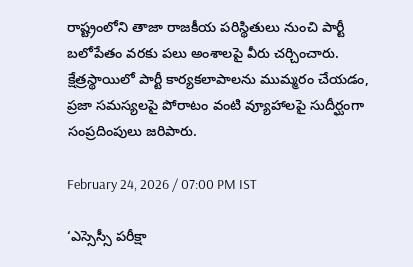రాష్ట్రంలోని తాజా రాజకీయ పరిస్థితులు నుంచి పార్టీ బలోపేతం వరకు పలు అంశాలపై వీరు చర్చించారు. క్షేత్రస్థాయిలో పార్టీ కార్యకలాపాలను ముమ్మరం చేయడం, ప్రజా సమస్యలపై పోరాటం వంటి వ్యూహాలపై సుదీర్ఘంగా సంప్రదింపులు జరిపారు.

February 24, 2026 / 07:00 PM IST

‘ఎస్సెస్సీ పరీక్షా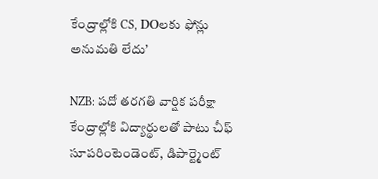కేంద్రాల్లోకి CS, DOలకు ఫోన్లు అనుమతి లేదు’

NZB: పదో తరగతి వార్షిక పరీక్షా కేంద్రాల్లోకి విద్యార్థులతో పాటు చీఫ్ సూపరింటెండెంట్, డిపార్ట్మెంట్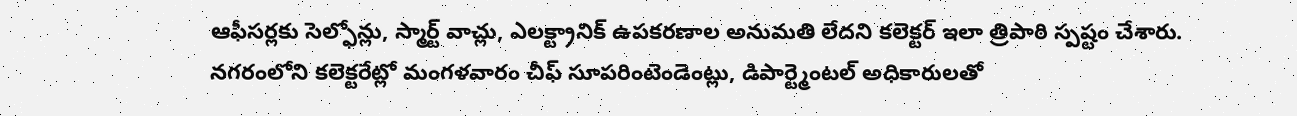ఆఫీసర్లకు సెల్ఫోన్లు, స్మార్ట్ వాచ్లు, ఎలక్ట్రానిక్ ఉపకరణాల అనుమతి లేదని కలెక్టర్ ఇలా త్రిపాఠి స్పష్టం చేశారు. నగరంలోని కలెక్టరేట్లో మంగళవారం చీఫ్ సూపరింటెండెంట్లు, డిపార్ట్మెంటల్ అధికారులతో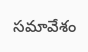సమావేశం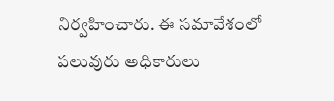నిర్వహించారు. ఈ సమావేశంలో పలువురు అధికారులు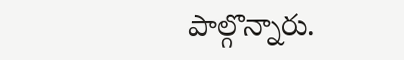పాల్గొన్నారు.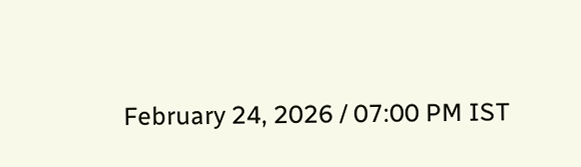February 24, 2026 / 07:00 PM IST